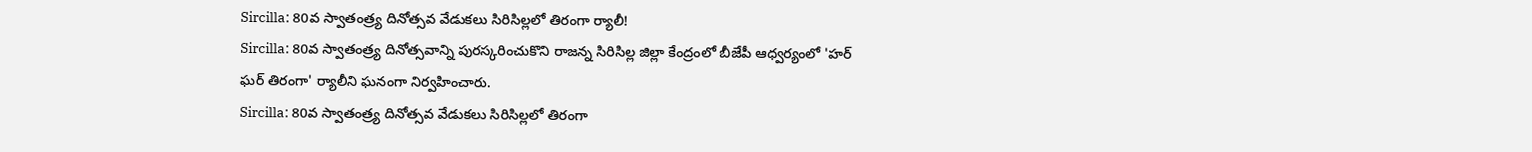Sircilla: 80వ స్వాతంత్ర్య దినోత్సవ వేడుకలు సిరిసిల్లలో తిరంగా ర్యాలీ!
Sircilla: 80వ స్వాతంత్ర్య దినోత్సవాన్ని పురస్కరించుకొని రాజన్న సిరిసిల్ల జిల్లా కేంద్రంలో బీజేపీ ఆధ్వర్యంలో 'హర్ ఘర్ తిరంగా' ర్యాలీని ఘనంగా నిర్వహించారు.
Sircilla: 80వ స్వాతంత్ర్య దినోత్సవ వేడుకలు సిరిసిల్లలో తిరంగా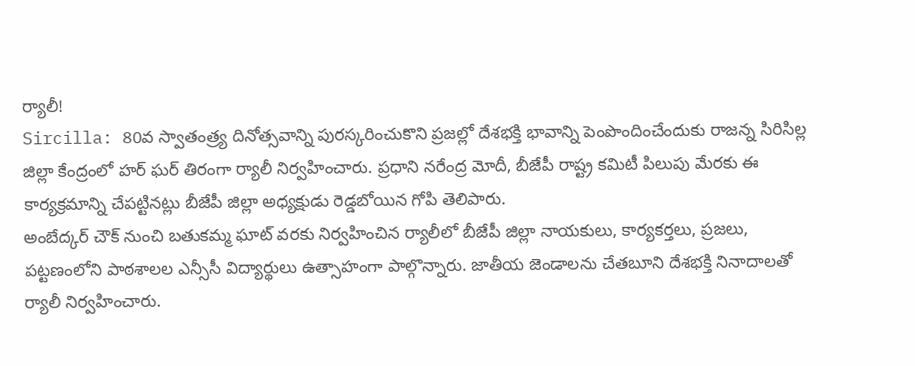ర్యాలీ!
Sircilla: 80వ స్వాతంత్ర్య దినోత్సవాన్ని పురస్కరించుకొని ప్రజల్లో దేశభక్తి భావాన్ని పెంపొందించేందుకు రాజన్న సిరిసిల్ల జిల్లా కేంద్రంలో హర్ ఘర్ తిరంగా ర్యాలీ నిర్వహించారు. ప్రధాని నరేంద్ర మోదీ, బీజేపీ రాష్ట్ర కమిటీ పిలుపు మేరకు ఈ కార్యక్రమాన్ని చేపట్టినట్లు బీజేపీ జిల్లా అధ్యక్షుడు రెడ్డబోయిన గోపి తెలిపారు.
అంబేద్కర్ చౌక్ నుంచి బతుకమ్మ ఘాట్ వరకు నిర్వహించిన ర్యాలీలో బీజేపీ జిల్లా నాయకులు, కార్యకర్తలు, ప్రజలు, పట్టణంలోని పాఠశాలల ఎన్సీసీ విద్యార్థులు ఉత్సాహంగా పాల్గొన్నారు. జాతీయ జెండాలను చేతబూని దేశభక్తి నినాదాలతో ర్యాలీ నిర్వహించారు.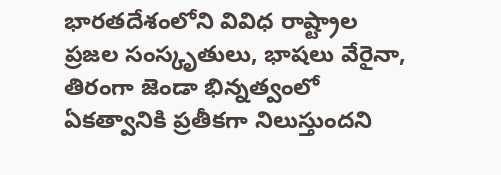భారతదేశంలోని వివిధ రాష్ట్రాల ప్రజల సంస్కృతులు, భాషలు వేరైనా, తిరంగా జెండా భిన్నత్వంలో ఏకత్వానికి ప్రతీకగా నిలుస్తుందని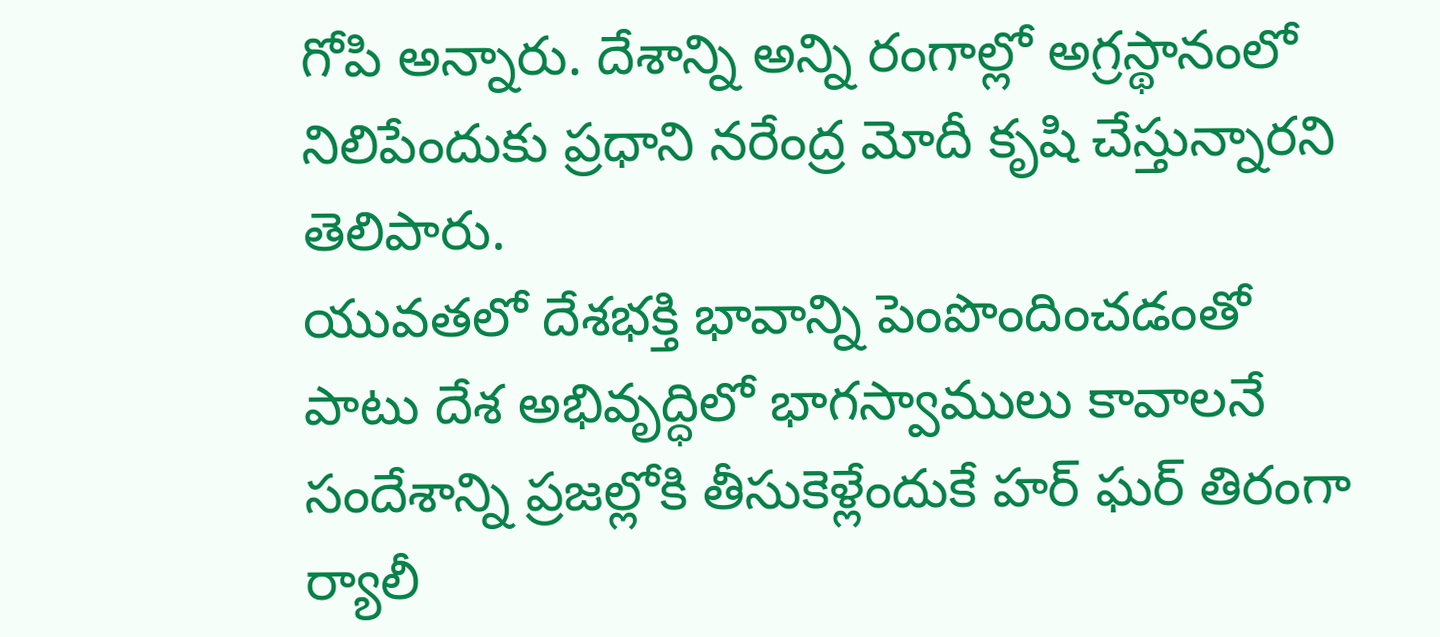గోపి అన్నారు. దేశాన్ని అన్ని రంగాల్లో అగ్రస్థానంలో నిలిపేందుకు ప్రధాని నరేంద్ర మోదీ కృషి చేస్తున్నారని తెలిపారు.
యువతలో దేశభక్తి భావాన్ని పెంపొందించడంతో పాటు దేశ అభివృద్ధిలో భాగస్వాములు కావాలనే సందేశాన్ని ప్రజల్లోకి తీసుకెళ్లేందుకే హర్ ఘర్ తిరంగా ర్యాలీ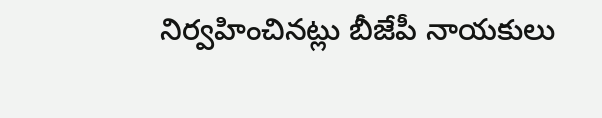నిర్వహించినట్లు బీజేపీ నాయకులు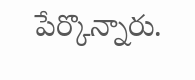పేర్కొన్నారు.